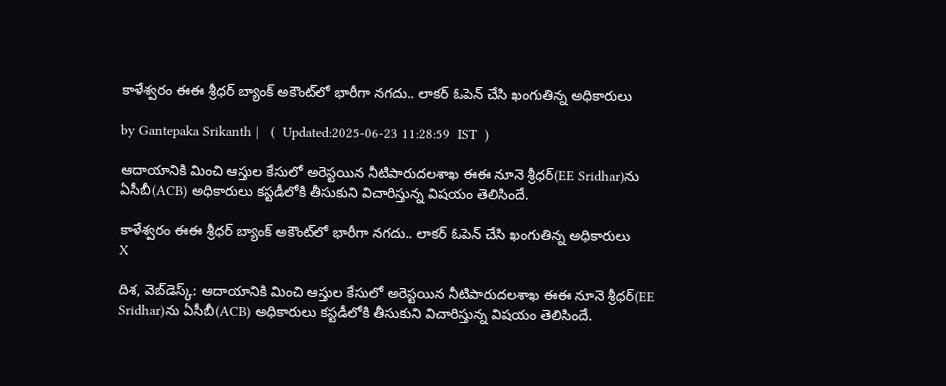కాళేశ్వరం ఈఈ శ్రీధర్ బ్యాంక్ అకౌంట్‌లో భారీగా నగదు.. లాకర్ ఓపెన్ చేసి ఖంగుతిన్న అధికారులు

by Gantepaka Srikanth |   (  Updated:2025-06-23 11:28:59  IST  )

ఆదాయానికి మించి ఆస్తుల కేసులో అరెస్టయిన నీటిపారుదలశాఖ ఈఈ నూనె శ్రీధర్‌(EE Sridhar)ను ఏసీబీ(ACB) అధికారులు కస్టడీలోకి తీసుకుని విచారిస్తున్న విషయం తెలిసిందే.

కాళేశ్వరం ఈఈ శ్రీధర్ బ్యాంక్ అకౌంట్‌లో భారీగా నగదు.. లాకర్ ఓపెన్ చేసి ఖంగుతిన్న అధికారులు
X

దిశ, వెబ్‌డెస్క్: ఆదాయానికి మించి ఆస్తుల కేసులో అరెస్టయిన నీటిపారుదలశాఖ ఈఈ నూనె శ్రీధర్‌(EE Sridhar)ను ఏసీబీ(ACB) అధికారులు కస్టడీలోకి తీసుకుని విచారిస్తున్న విషయం తెలిసిందే.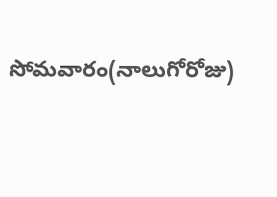సోమవారం(నాలుగోరోజు)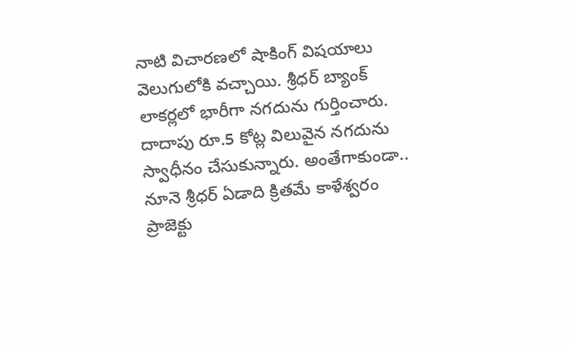నాటి విచారణలో షాకింగ్ విషయాలు వెలుగులోకి వచ్చాయి. శ్రీధర్ బ్యాంక్ లాకర్లలో భారీగా నగదును గుర్తించారు. దాదాపు రూ.5 కోట్ల విలువైన నగదును స్వాధీనం చేసుకున్నారు. అంతేగాకుండా.. నూనె శ్రీధర్‌ ఏడాది క్రితమే కాళేశ్వరం ప్రాజెక్టు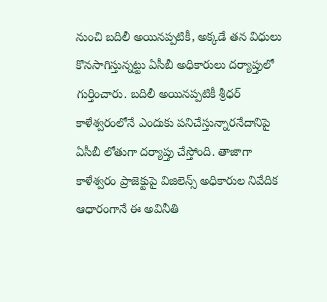నుంచి బదిలీ అయినప్పటికీ, అక్కడే తన విధులు కొనసాగిస్తున్నట్టు ఏసీబీ అధికారులు దర్యాప్తులో గుర్తించారు. బదిలీ అయినప్పటికీ శ్రీధర్‌ కాళేశ్వరంలోనే ఎందుకు పనిచేస్తున్నారనేదానిపై ఏసీబీ లోతుగా దర్యాప్తు చేస్తోంది. తాజాగా కాళేశ్వరం ప్రాజెక్టుపై విజిలెన్స్ అధికారుల నివేదిక ఆధారంగానే ఈ అవినీతి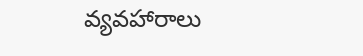వ్యవహారాలు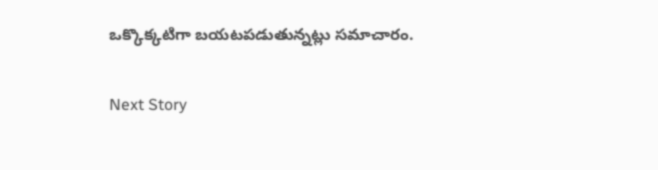ఒక్కొక్కటిగా బయటపడుతున్నట్లు సమాచారం.

Next Story